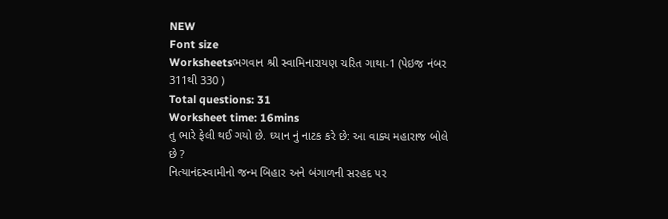NEW
Font size
Worksheetsભગવાન શ્રી સ્વામિનારાયણ ચરિત ગાથા-1 (પેઇજ નંબર 311થી 330 )
Total questions: 31
Worksheet time: 16mins
તુ ભારે ફેલી થઈ ગયો છે. ઘ્યાન નું નાટક કરે છે: આ વાક્ય મહારાજ બોલે છે ?
નિત્યાનંદસ્વામીનો જન્મ બિહાર અને બંગાળની સરહદ પર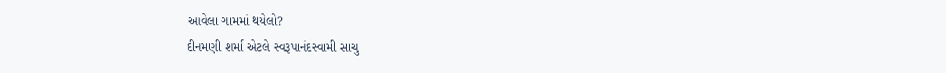આવેલા ગામમાં થયેલો?
દીનમણી શર્મા એટલે સ્વરૂપાનંદસ્વામી સાચુ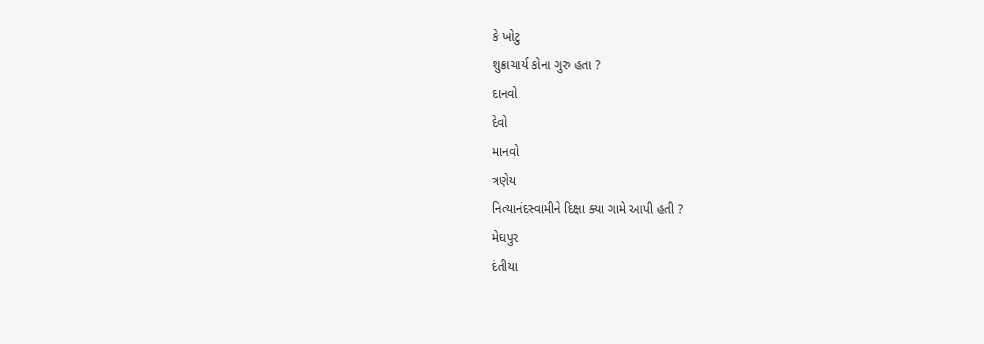કે ખોટુ
શુક્રાચાર્ય કોના ગુરુ હતા ?
દાનવો
દેવો
માનવો
ત્રણેય
નિત્યાનંદસ્વામીને દિક્ષા ક્યા ગામે આપી હતી ?
મેઘપુર
દંતીયા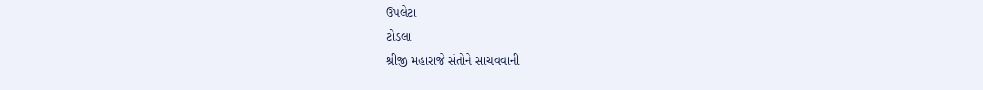ઉપલેટા
ટોડલા
શ્રીજી મહારાજે સંતોને સાચવવાની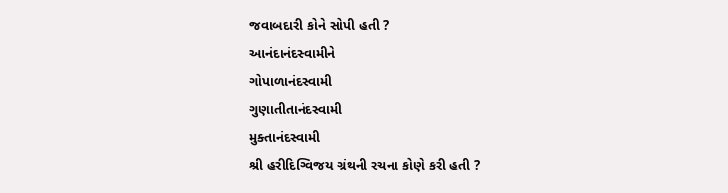જવાબદારી કોને સોપી હતી ?
આનંદાનંદસ્વામીને
ગોપાળાનંદસ્વામી
ગુણાતીતાનંદસ્વામી
મુક્તાનંદસ્વામી
શ્રી હરીદિગ્વિજય ગ્રંથની રચના કોણે કરી હતી ?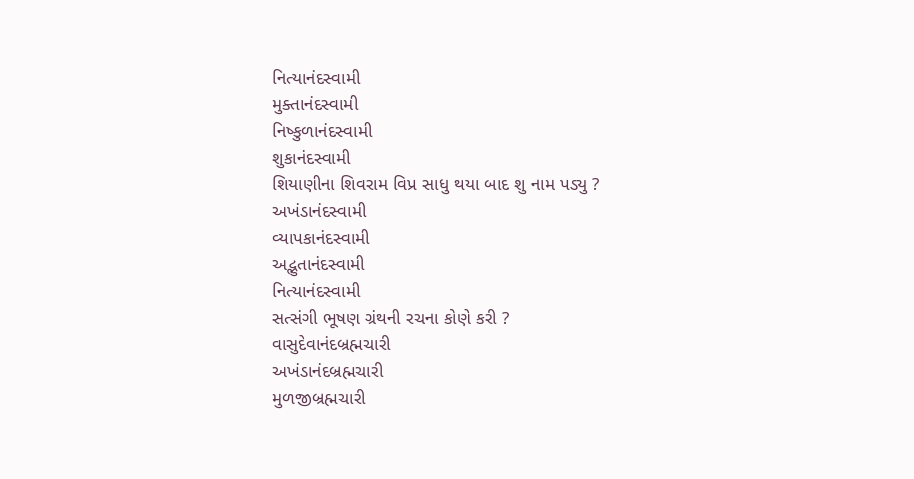નિત્યાનંદસ્વામી
મુક્તાનંદસ્વામી
નિષ્કુળાનંદસ્વામી
શુકાનંદસ્વામી
શિયાણીના શિવરામ વિપ્ર સાધુ થયા બાદ શુ નામ પડ્યુ ?
અખંડાનંદસ્વામી
વ્યાપકાનંદસ્વામી
અદ્ભુતાનંદસ્વામી
નિત્યાનંદસ્વામી
સત્સંગી ભૂષણ ગ્રંથની રચના કોણે કરી ?
વાસુદેવાનંદબ્રહ્મચારી
અખંડાનંદબ્રહ્મચારી
મુળજીબ્રહ્મચારી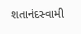શતાનંદસ્વામી